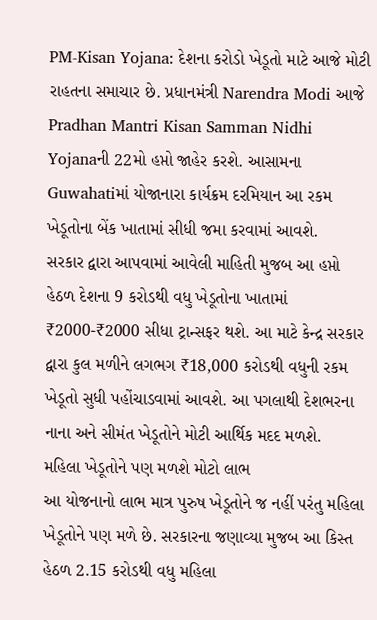PM-Kisan Yojana: દેશના કરોડો ખેડૂતો માટે આજે મોટી રાહતના સમાચાર છે. પ્રધાનમંત્રી Narendra Modi આજે Pradhan Mantri Kisan Samman Nidhi Yojanaની 22મો હપ્તો જાહેર કરશે. આસામના Guwahatiમાં યોજાનારા કાર્યક્રમ દરમિયાન આ રકમ ખેડૂતોના બેંક ખાતામાં સીધી જમા કરવામાં આવશે.
સરકાર દ્વારા આપવામાં આવેલી માહિતી મુજબ આ હપ્તો હેઠળ દેશના 9 કરોડથી વધુ ખેડૂતોના ખાતામાં ₹2000-₹2000 સીધા ટ્રાન્સફર થશે. આ માટે કેન્દ્ર સરકાર દ્વારા કુલ મળીને લગભગ ₹18,000 કરોડથી વધુની રકમ ખેડૂતો સુધી પહોંચાડવામાં આવશે. આ પગલાથી દેશભરના નાના અને સીમંત ખેડૂતોને મોટી આર્થિક મદદ મળશે.
મહિલા ખેડૂતોને પણ મળશે મોટો લાભ
આ યોજનાનો લાભ માત્ર પુરુષ ખેડૂતોને જ નહીં પરંતુ મહિલા ખેડૂતોને પણ મળે છે. સરકારના જણાવ્યા મુજબ આ કિસ્ત હેઠળ 2.15 કરોડથી વધુ મહિલા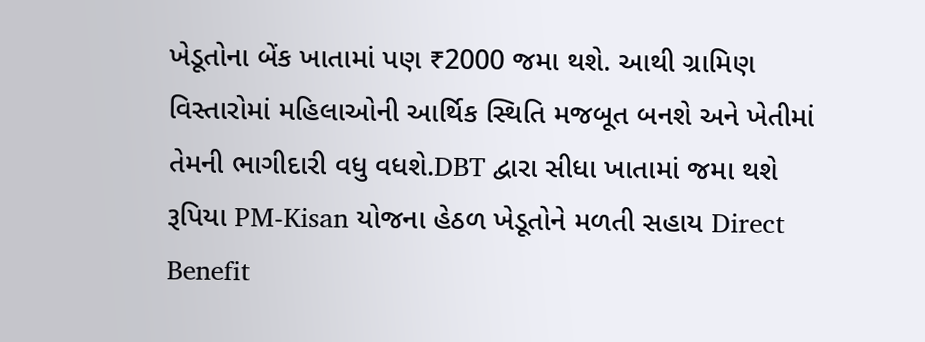ખેડૂતોના બેંક ખાતામાં પણ ₹2000 જમા થશે. આથી ગ્રામિણ વિસ્તારોમાં મહિલાઓની આર્થિક સ્થિતિ મજબૂત બનશે અને ખેતીમાં તેમની ભાગીદારી વધુ વધશે.DBT દ્વારા સીધા ખાતામાં જમા થશે રૂપિયા PM-Kisan યોજના હેઠળ ખેડૂતોને મળતી સહાય Direct Benefit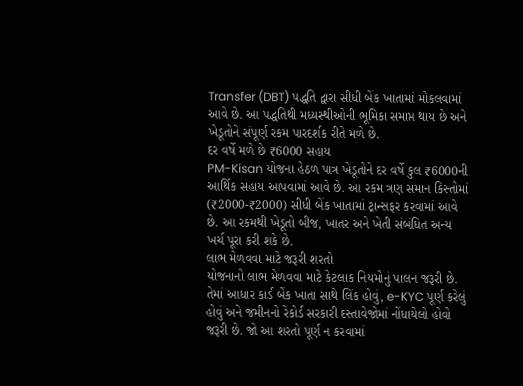Transfer (DBT) પદ્ધતિ દ્વારા સીધી બેંક ખાતામાં મોકલવામાં આવે છે. આ પદ્ધતિથી મધ્યસ્થીઓની ભૂમિકા સમાપ્ત થાય છે અને ખેડૂતોને સંપૂર્ણ રકમ પારદર્શક રીતે મળે છે.
દર વર્ષે મળે છે ₹6000 સહાય
PM-Kisan યોજના હેઠળ પાત્ર ખેડૂતોને દર વર્ષે કુલ ₹6000ની આર્થિક સહાય આપવામાં આવે છે. આ રકમ ત્રણ સમાન કિસ્તોમાં (₹2000-₹2000) સીધી બેંક ખાતામાં ટ્રાન્સફર કરવામાં આવે છે. આ રકમથી ખેડૂતો બીજ, ખાતર અને ખેતી સંબંધિત અન્ય ખર્ચ પૂરા કરી શકે છે.
લાભ મેળવવા માટે જરૂરી શરતો
યોજનાનો લાભ મેળવવા માટે કેટલાક નિયમોનું પાલન જરૂરી છે. તેમાં આધાર કાર્ડ બેંક ખાતા સાથે લિંક હોવું, e-KYC પૂર્ણ કરેલું હોવું અને જમીનનો રેકોર્ડ સરકારી દસ્તાવેજોમાં નોંધાયેલો હોવો જરૂરી છે. જો આ શરતો પૂર્ણ ન કરવામાં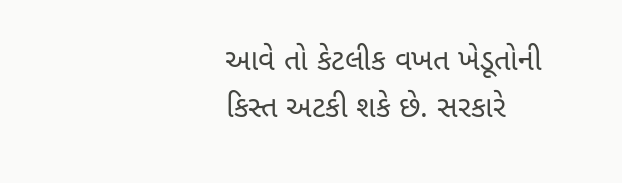આવે તો કેટલીક વખત ખેડૂતોની કિસ્ત અટકી શકે છે. સરકારે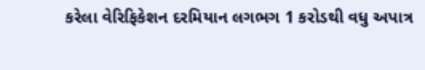કરેલા વેરિફિકેશન દરમિયાન લગભગ 1 કરોડથી વધુ અપાત્ર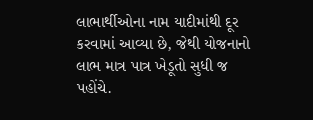લાભાર્થીઓના નામ યાદીમાંથી દૂર કરવામાં આવ્યા છે, જેથી યોજનાનો લાભ માત્ર પાત્ર ખેડૂતો સુધી જ પહોંચે.